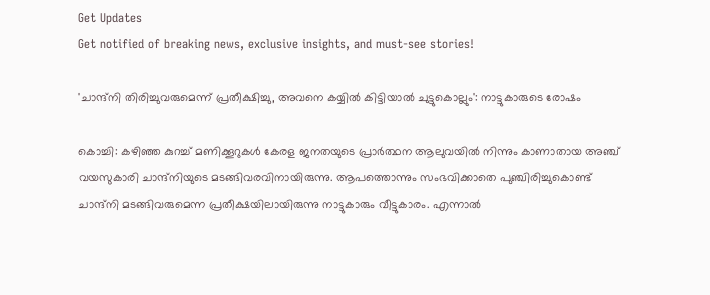Get Updates
Get notified of breaking news, exclusive insights, and must-see stories!

'ചാന്ദ്‌നി തിരിച്ചുവരുമെന്ന് പ്രതീക്ഷിച്ചു, അവനെ കയ്യിൽ കിട്ടിയാൽ ചുട്ടുകൊല്ലും': നാട്ടുകാരുടെ രോഷം

കൊച്ചി: കഴിഞ്ഞ കുറച്ച് മണിക്കൂറുകള്‍ കേരള ജനതയുടെ പ്രാര്‍ത്ഥന ആലുവയില്‍ നിന്നും കാണാതായ അഞ്ച് വയസുകാരി ചാന്ദ്‌നിയുടെ മടങ്ങിവരവിനായിരുന്നു. ആപത്തൊന്നും സംഭവിക്കാതെ പുഞ്ചിരിച്ചുകൊണ്ട് ചാന്ദ്‌നി മടങ്ങിവരുമെന്ന പ്രതീക്ഷയിലായിരുന്നു നാട്ടുകാരും വീട്ടുകാരം. എന്നാല്‍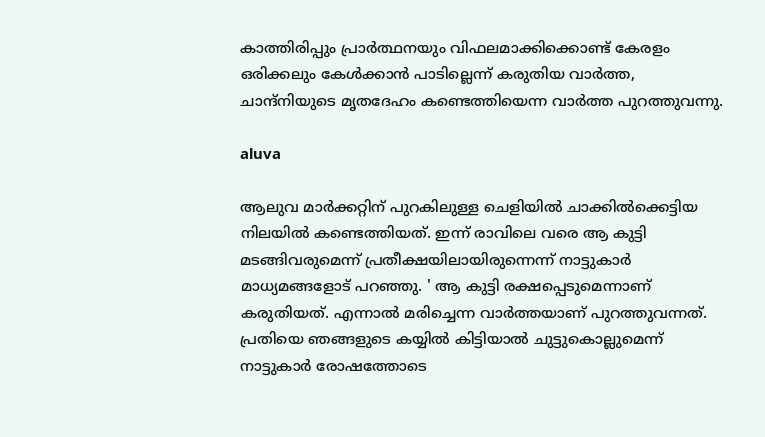കാത്തിരിപ്പും പ്രാര്‍ത്ഥനയും വിഫലമാക്കിക്കൊണ്ട് കേരളം ഒരിക്കലും കേള്‍ക്കാന്‍ പാടില്ലെന്ന് കരുതിയ വാര്‍ത്ത, ചാന്ദ്‌നിയുടെ മൃതദേഹം കണ്ടെത്തിയെന്ന വാര്‍ത്ത പുറത്തുവന്നു.

aluva

ആലുവ മാര്‍ക്കറ്റിന് പുറകിലുള്ള ചെളിയില്‍ ചാക്കില്‍ക്കെട്ടിയ നിലയില്‍ കണ്ടെത്തിയത്. ഇന്ന് രാവിലെ വരെ ആ കുട്ടി മടങ്ങിവരുമെന്ന് പ്രതീക്ഷയിലായിരുന്നെന്ന് നാട്ടുകാര്‍ മാധ്യമങ്ങളോട് പറഞ്ഞു. ' ആ കുട്ടി രക്ഷപ്പെടുമെന്നാണ് കരുതിയത്. എന്നാല്‍ മരിച്ചെന്ന വാര്‍ത്തയാണ് പുറത്തുവന്നത്. പ്രതിയെ ഞങ്ങളുടെ കയ്യില്‍ കിട്ടിയാല്‍ ചുട്ടുകൊല്ലുമെന്ന് നാട്ടുകാര്‍ രോഷത്തോടെ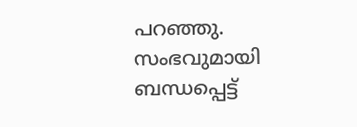പറഞ്ഞു. സംഭവുമായി ബന്ധപ്പെട്ട്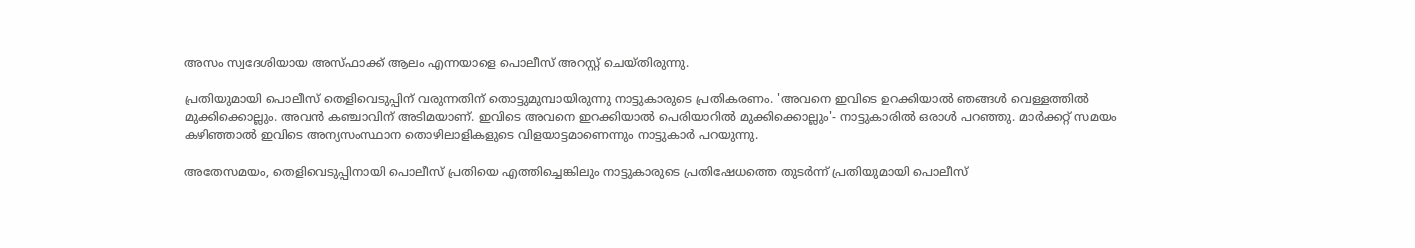അസം സ്വദേശിയായ അസ്ഫാക്ക് ആലം എന്നയാളെ പൊലീസ് അറസ്റ്റ് ചെയ്തിരുന്നു.

പ്രതിയുമായി പൊലീസ് തെളിവെടുപ്പിന് വരുന്നതിന് തൊട്ടുമുമ്പായിരുന്നു നാട്ടുകാരുടെ പ്രതികരണം. 'അവനെ ഇവിടെ ഉറക്കിയാല്‍ ഞങ്ങള്‍ വെള്ളത്തില്‍ മുക്കിക്കൊല്ലും. അവന്‍ കഞ്ചാവിന് അടിമയാണ്. ഇവിടെ അവനെ ഇറക്കിയാല്‍ പെരിയാറില്‍ മുക്കിക്കൊല്ലും'- നാട്ടുകാരില്‍ ഒരാള്‍ പറഞ്ഞു. മാര്‍ക്കറ്റ് സമയം കഴിഞ്ഞാല്‍ ഇവിടെ അന്യസംസ്ഥാന തൊഴിലാളികളുടെ വിളയാട്ടമാണെന്നും നാട്ടുകാര്‍ പറയുന്നു.

അതേസമയം, തെളിവെടുപ്പിനായി പൊലീസ് പ്രതിയെ എത്തിച്ചെങ്കിലും നാട്ടുകാരുടെ പ്രതിഷേധത്തെ തുടര്‍ന്ന് പ്രതിയുമായി പൊലീസ്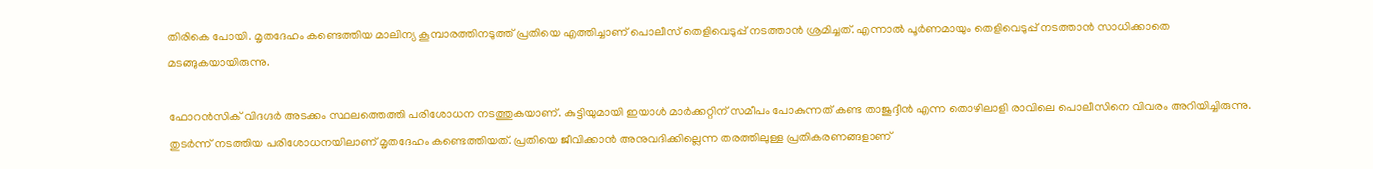തിരികെ പോയി. മൃതദേഹം കണ്ടെത്തിയ മാലിന്യ കൂമ്പാരത്തിനടുത്ത് പ്രതിയെ എത്തിച്ചാണ് പൊലീസ് തെളിവെടുപ്പ് നടത്താന്‍ ശ്രമിച്ചത്. എന്നാല്‍ പൂര്‍ണമായും തെളിവെടുപ്പ് നടത്താന്‍ സാധിക്കാതെ മടങ്ങുകയായിരുന്നു.

ഫോറന്‍സിക് വിദഗ്ദര്‍ അടക്കം സ്ഥലത്തെത്തി പരിശോധന നടത്തുകയാണ്. കുട്ടിയുമായി ഇയാള്‍ മാര്‍ക്കറ്റിന് സമീപം പോകുന്നത് കണ്ട താജുദ്ദീന്‍ എന്ന തൊഴിലാളി രാവിലെ പൊലീസിനെ വിവരം അറിയിച്ചിരുന്നു. തുടര്‍ന്ന് നടത്തിയ പരിശോധനയിലാണ് മൃതദേഹം കണ്ടെത്തിയത്. പ്രതിയെ ജീവിക്കാന്‍ അനുവദിക്കില്ലെന്ന തരത്തിലുള്ള പ്രതികരണങ്ങളാണ്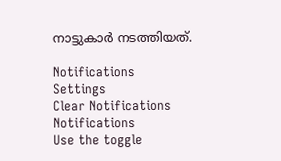നാട്ടുകാര്‍ നടത്തിയത്.

Notifications
Settings
Clear Notifications
Notifications
Use the toggle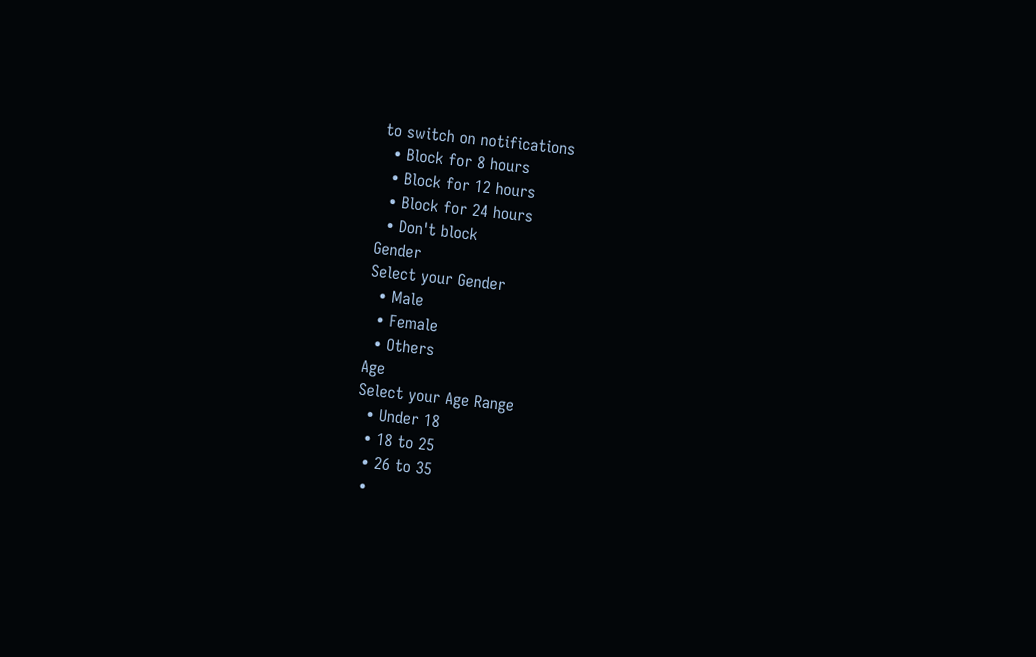to switch on notifications
  • Block for 8 hours
  • Block for 12 hours
  • Block for 24 hours
  • Don't block
Gender
Select your Gender
  • Male
  • Female
  • Others
Age
Select your Age Range
  • Under 18
  • 18 to 25
  • 26 to 35
  •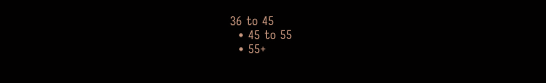36 to 45
  • 45 to 55
  • 55+